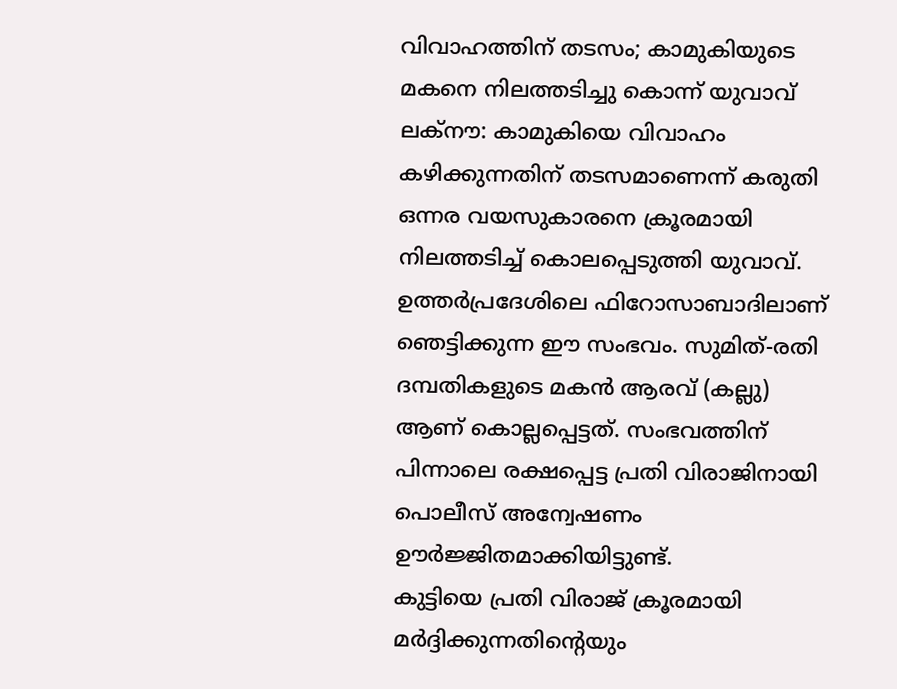വിവാഹത്തിന് തടസം; കാമുകിയുടെ മകനെ നിലത്തടിച്ചു കൊന്ന് യുവാവ്
ലക്നൗ: കാമുകിയെ വിവാഹം കഴിക്കുന്നതിന് തടസമാണെന്ന് കരുതി ഒന്നര വയസുകാരനെ ക്രൂരമായി നിലത്തടിച്ച് കൊലപ്പെടുത്തി യുവാവ്. ഉത്തർപ്രദേശിലെ ഫിറോസാബാദിലാണ് ഞെട്ടിക്കുന്ന ഈ സംഭവം. സുമിത്-രതി ദമ്പതികളുടെ മകൻ ആരവ് (കല്ലു) ആണ് കൊല്ലപ്പെട്ടത്. സംഭവത്തിന് പിന്നാലെ രക്ഷപ്പെട്ട പ്രതി വിരാജിനായി പൊലീസ് അന്വേഷണം ഊർജ്ജിതമാക്കിയിട്ടുണ്ട്.
കുട്ടിയെ പ്രതി വിരാജ് ക്രൂരമായി മർദ്ദിക്കുന്നതിന്റെയും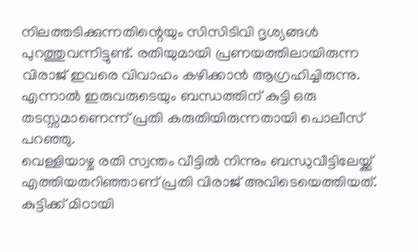നിലത്തടിക്കുന്നതിന്റെയും സിസിടിവി ദൃശ്യങ്ങൾ പുറത്തുവന്നിട്ടുണ്ട്. രതിയുമായി പ്രണയത്തിലായിരുന്ന വിരാജ് ഇവരെ വിവാഹം കഴിക്കാൻ ആഗ്രഹിച്ചിരുന്നു. എന്നാൽ ഇരുവരുടെയും ബന്ധത്തിന് കുട്ടി ഒരു തടസ്സമാണെന്ന് പ്രതി കരുതിയിരുന്നതായി പൊലീസ് പറഞ്ഞു.
വെള്ളിയാഴ്ച രതി സ്വന്തം വീട്ടിൽ നിന്നും ബന്ധുവീട്ടിലേയ്ക്ക് എത്തിയതറിഞ്ഞാണ് പ്രതി വിരാജ് അവിടെയെത്തിയത്. കുട്ടിക്ക് മിഠായി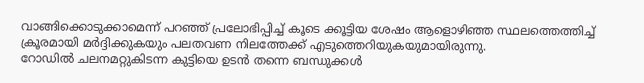വാങ്ങിക്കൊടുക്കാമെന്ന് പറഞ്ഞ് പ്രലോഭിപ്പിച്ച് കൂടെ ക്കൂട്ടിയ ശേഷം ആളൊഴിഞ്ഞ സ്ഥലത്തെത്തിച്ച് ക്രൂരമായി മർദ്ദിക്കുകയും പലതവണ നിലത്തേക്ക് എടുത്തെറിയുകയുമായിരുന്നു.
റോഡിൽ ചലനമറ്റുകിടന്ന കുട്ടിയെ ഉടൻ തന്നെ ബന്ധുക്കൾ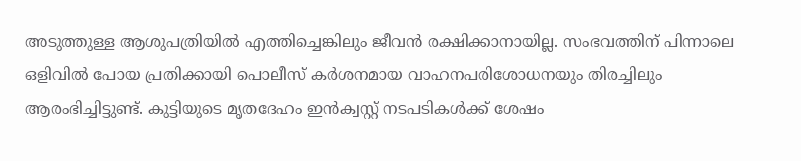അടുത്തുള്ള ആശുപത്രിയിൽ എത്തിച്ചെങ്കിലും ജീവൻ രക്ഷിക്കാനായില്ല. സംഭവത്തിന് പിന്നാലെ ഒളിവിൽ പോയ പ്രതിക്കായി പൊലീസ് കർശനമായ വാഹനപരിശോധനയും തിരച്ചിലും ആരംഭിച്ചിട്ടുണ്ട്. കുട്ടിയുടെ മൃതദേഹം ഇൻക്വസ്റ്റ് നടപടികൾക്ക് ശേഷം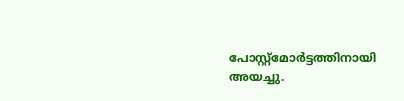പോസ്റ്റ്മോർട്ടത്തിനായി അയച്ചു.